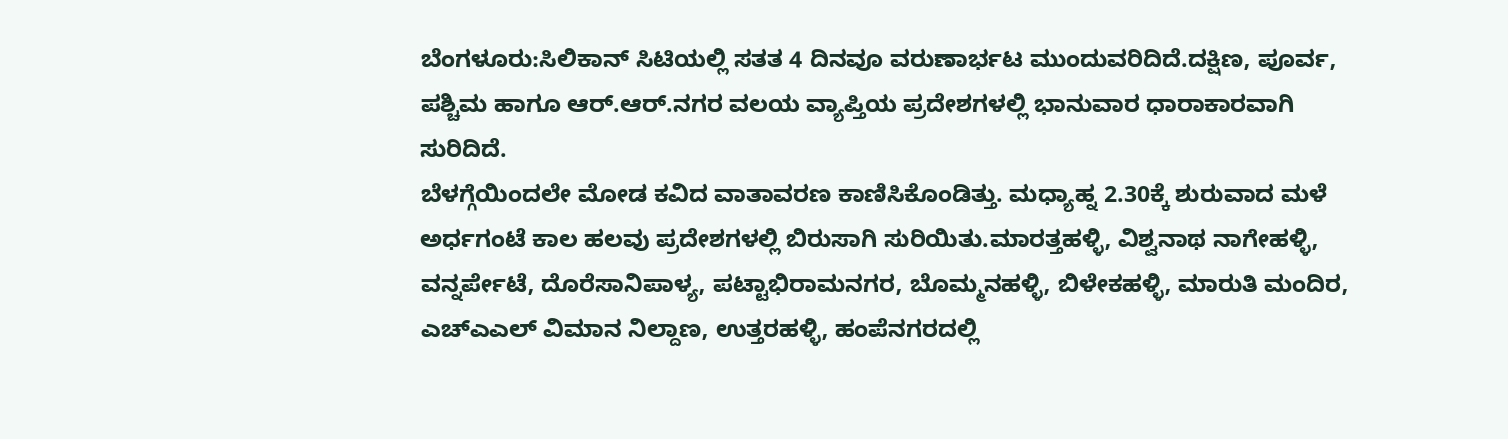ಬೆಂಗಳೂರು:ಸಿಲಿಕಾನ್ ಸಿಟಿಯಲ್ಲಿ ಸತತ 4 ದಿನವೂ ವರುಣಾರ್ಭಟ ಮುಂದುವರಿದಿದೆ.ದಕ್ಷಿಣ, ಪೂರ್ವ, ಪಶ್ಚಿಮ ಹಾಗೂ ಆರ್.ಆರ್.ನಗರ ವಲಯ ವ್ಯಾಪ್ತಿಯ ಪ್ರದೇಶಗಳಲ್ಲಿ ಭಾನುವಾರ ಧಾರಾಕಾರವಾಗಿ ಸುರಿದಿದೆ.
ಬೆಳಗ್ಗೆಯಿಂದಲೇ ಮೋಡ ಕವಿದ ವಾತಾವರಣ ಕಾಣಿಸಿಕೊಂಡಿತ್ತು. ಮಧ್ಯಾಹ್ನ 2.30ಕ್ಕೆ ಶುರುವಾದ ಮಳೆ ಅರ್ಧಗಂಟೆ ಕಾಲ ಹಲವು ಪ್ರದೇಶಗಳಲ್ಲಿ ಬಿರುಸಾಗಿ ಸುರಿಯಿತು.ಮಾರತ್ತಹಳ್ಳಿ, ವಿಶ್ವನಾಥ ನಾಗೇಹಳ್ಳಿ, ವನ್ನರ್ಪೇಟೆ, ದೊರೆಸಾನಿಪಾಳ್ಯ, ಪಟ್ಟಾಭಿರಾಮನಗರ, ಬೊಮ್ಮನಹಳ್ಳಿ, ಬಿಳೇಕಹಳ್ಳಿ, ಮಾರುತಿ ಮಂದಿರ, ಎಚ್ಎಎಲ್ ವಿಮಾನ ನಿಲ್ದಾಣ, ಉತ್ತರಹಳ್ಳಿ, ಹಂಪೆನಗರದಲ್ಲಿ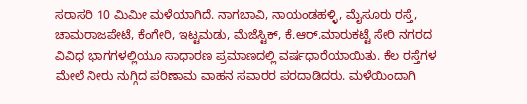ಸರಾಸರಿ 10 ಮಿಮೀ ಮಳೆಯಾಗಿದೆ. ನಾಗಬಾವಿ, ನಾಯಂಡಹಳ್ಳಿ, ಮೈಸೂರು ರಸ್ತೆ, ಚಾಮರಾಜಪೇಟೆ, ಕೆಂಗೇರಿ, ಇಟ್ಟಮಡು, ಮೆಜೆಸ್ಟಿಕ್, ಕೆ.ಆರ್.ಮಾರುಕಟ್ಟೆ ಸೇರಿ ನಗರದ ವಿವಿಧ ಭಾಗಗಳಲ್ಲಿಯೂ ಸಾಧಾರಣ ಪ್ರಮಾಣದಲ್ಲಿ ವರ್ಷಧಾರೆಯಾಯಿತು. ಕೆಲ ರಸ್ತೆಗಳ ಮೇಲೆ ನೀರು ನುಗ್ಗಿದ ಪರಿಣಾಮ ವಾಹನ ಸವಾರರ ಪರದಾಡಿದರು. ಮಳೆಯಿಂದಾಗಿ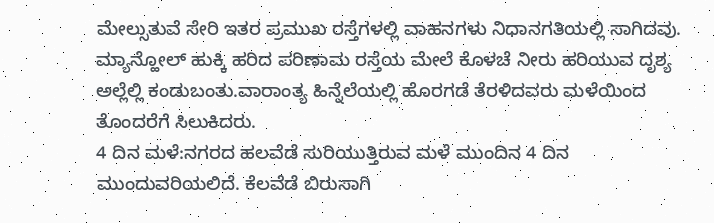ಮೇಲ್ಸುತುವೆ ಸೇರಿ ಇತರ ಪ್ರಮುಖ ರಸ್ತೆಗಳಲ್ಲಿ ವಾಹನಗಳು ನಿಧಾನಗತಿಯಲ್ಲಿ ಸಾಗಿದವು. ಮ್ಯಾನ್ಹೋಲ್ ಹುಕ್ಕಿ ಹರಿದ ಪರಿಣಾಮ ರಸ್ತೆಯ ಮೇಲೆ ಕೊಳಚೆ ನೀರು ಹರಿಯುವ ದೃಶ್ಯ ಅಲ್ಲೆಲ್ಲಿ ಕಂಡುಬಂತು.ವಾರಾಂತ್ಯ ಹಿನ್ನೆಲೆಯಲ್ಲಿ ಹೊರಗಡೆ ತೆರಳಿದವರು ಮಳೆಯಿಂದ ತೊಂದರೆಗೆ ಸಿಲುಕಿದರು.
4 ದಿನ ಮಳೆ:ನಗರದ ಹಲವೆಡೆ ಸುರಿಯುತ್ತಿರುವ ಮಳೆ ಮುಂದಿನ 4 ದಿನ ಮುಂದುವರಿಯಲಿದೆ. ಕೆಲವೆಡೆ ಬಿರುಸಾಗಿ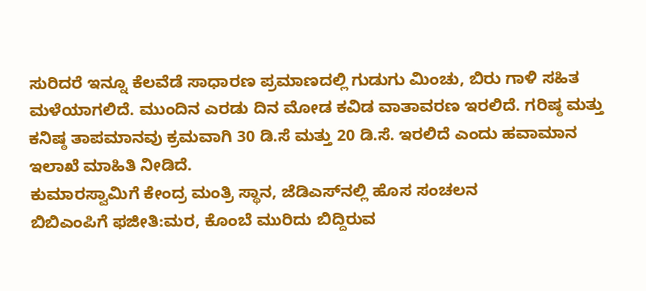ಸುರಿದರೆ ಇನ್ನೂ ಕೆಲವೆಡೆ ಸಾಧಾರಣ ಪ್ರಮಾಣದಲ್ಲಿ ಗುಡುಗು ಮಿಂಚು, ಬಿರು ಗಾಳಿ ಸಹಿತ ಮಳೆಯಾಗಲಿದೆ. ಮುಂದಿನ ಎರಡು ದಿನ ಮೋಡ ಕವಿಡ ವಾತಾವರಣ ಇರಲಿದೆ. ಗರಿಷ್ಠ ಮತ್ತು ಕನಿಷ್ಠ ತಾಪಮಾನವು ಕ್ರಮವಾಗಿ 30 ಡಿ.ಸೆ ಮತ್ತು 20 ಡಿ.ಸೆ. ಇರಲಿದೆ ಎಂದು ಹವಾಮಾನ ಇಲಾಖೆ ಮಾಹಿತಿ ನೀಡಿದೆ.
ಕುಮಾರಸ್ವಾಮಿಗೆ ಕೇಂದ್ರ ಮಂತ್ರಿ ಸ್ಥಾನ, ಜೆಡಿಎಸ್‌ನಲ್ಲಿ ಹೊಸ ಸಂಚಲನ
ಬಿಬಿಎಂಪಿಗೆ ಫಜೀತಿ:ಮರ, ಕೊಂಬೆ ಮುರಿದು ಬಿದ್ದಿರುವ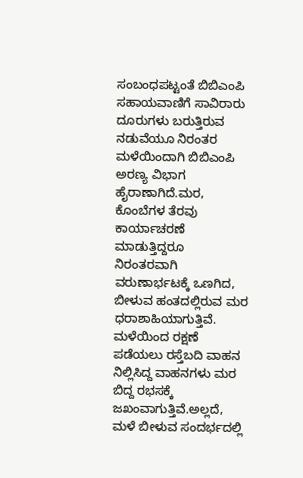ಸಂಬಂಧಪಟ್ಟಂತೆ ಬಿಬಿಎಂಪಿ ಸಹಾಯವಾಣಿಗೆ ಸಾವಿರಾರು ದೂರುಗಳು ಬರುತ್ತಿರುವ ನಡುವೆಯೂ ನಿರಂತರ ಮಳೆಯಿಂದಾಗಿ ಬಿಬಿಎಂಪಿ ಅರಣ್ಯ ವಿಭಾಗ ಹೈರಾಣಾಗಿದೆ.ಮರ, ಕೊಂಬೆಗಳ ತೆರವು ಕಾರ್ಯಾಚರಣೆ ಮಾಡುತ್ತಿದ್ದರೂ ನಿರಂತರವಾಗಿ ವರುಣಾರ್ಭಟಕ್ಕೆ ಒಣಗಿದ, ಬೀಳುವ ಹಂತದಲ್ಲಿರುವ ಮರ ಧರಾಶಾಹಿಯಾಗುತ್ತಿವೆ. ಮಳೆಯಿಂದ ರಕ್ಷಣೆ ಪಡೆಯಲು ರಸ್ತೆಬದಿ ವಾಹನ ನಿಲ್ಲಿಸಿದ್ದ ವಾಹನಗಳು ಮರ ಬಿದ್ದ ರಭಸಕ್ಕೆ ಜಖಂವಾಗುತ್ತಿವೆ.ಅಲ್ಲದೆ, ಮಳೆ ಬೀಳುವ ಸಂದರ್ಭದಲ್ಲಿ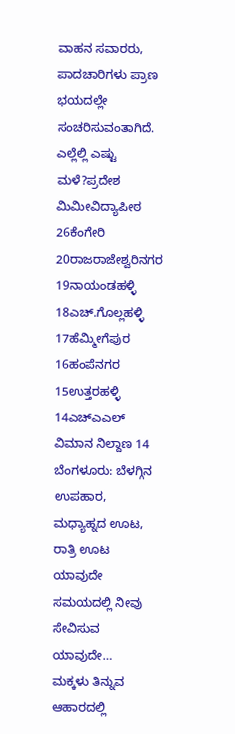ವಾಹನ ಸವಾರರು, ಪಾದಚಾರಿಗಳು ಪ್ರಾಣ ಭಯದಲ್ಲೇ ಸಂಚರಿಸುವಂತಾಗಿದೆ.
ಎಲ್ಲೆಲ್ಲಿ ಎಷ್ಟು ಮಳೆ?ಪ್ರದೇಶ                ಮಿಮೀವಿದ್ಯಾಪೀಠ                26ಕೆಂಗೇರಿ                 20ರಾಜರಾಜೇಶ್ವರಿನಗರ     19ನಾಯಂಡಹಳ್ಳಿ           18ಎಚ್.ಗೊಲ್ಲಹಳ್ಳಿ         17ಹೆಮ್ಮೀಗೆಪುರ            16ಹಂಪೆನಗರ             15ಉತ್ತರಹಳ್ಳಿ                14ಎಚ್ಎಎಲ್ ವಿಮಾನ ನಿಲ್ದಾಣ 14
ಬೆಂಗಳೂರು: ಬೆಳಗ್ಗಿನ ಉಪಹಾರ, ಮಧ್ಯಾಹ್ನದ ಊಟ, ರಾತ್ರಿ ಊಟ ಯಾವುದೇ ಸಮಯದಲ್ಲಿ ನೀವು ಸೇವಿಸುವ ಯಾವುದೇ…
ಮಕ್ಕಳು ತಿನ್ನುವ ಆಹಾರದಲ್ಲಿ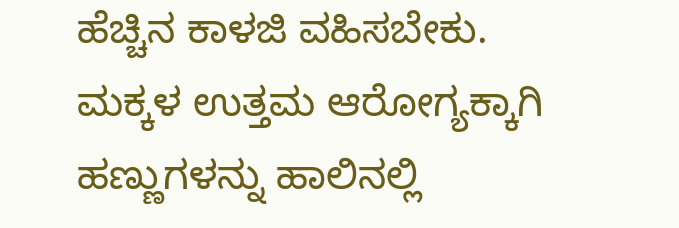ಹೆಚ್ಚಿನ ಕಾಳಜಿ ವಹಿಸಬೇಕು. ಮಕ್ಕಳ ಉತ್ತಮ ಆರೋಗ್ಯಕ್ಕಾಗಿ ಹಣ್ಣುಗಳನ್ನು ಹಾಲಿನಲ್ಲಿ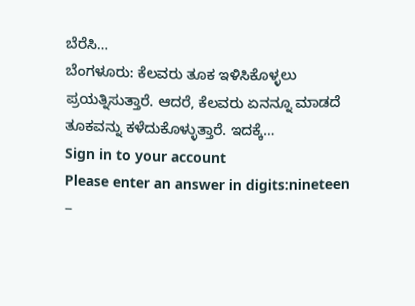ಬೆರೆಸಿ…
ಬೆಂಗಳೂರು: ಕೆಲವರು ತೂಕ ಇಳಿಸಿಕೊಳ್ಳಲು ಪ್ರಯತ್ನಿಸುತ್ತಾರೆ. ಆದರೆ, ಕೆಲವರು ಏನನ್ನೂ ಮಾಡದೆ ತೂಕವನ್ನು ಕಳೆದುಕೊಳ್ಳುತ್ತಾರೆ. ಇದಕ್ಕೆ…
Sign in to your account
Please enter an answer in digits:nineteen −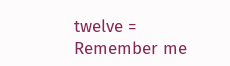twelve =
Remember me